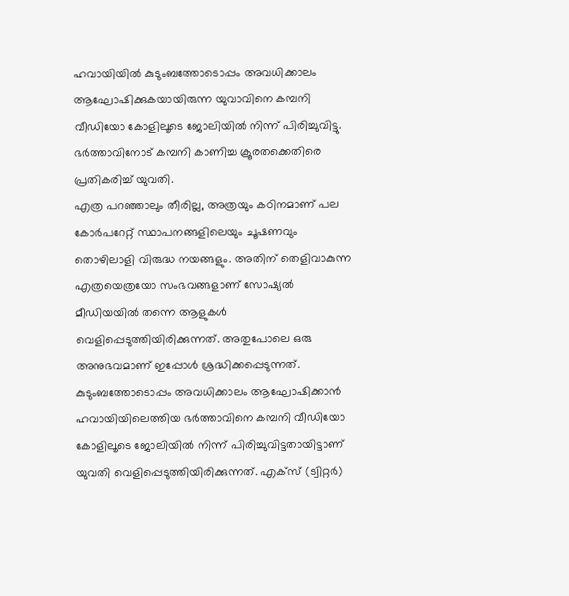ഹവായിയിൽ കുടുംബത്തോടൊപ്പം അവധിക്കാലം ആഘോഷിക്കുകയായിരുന്ന യുവാവിനെ കമ്പനി വീഡിയോ കോളിലൂടെ ജോലിയിൽ നിന്ന് പിരിച്ചുവിട്ടു. ഭർത്താവിനോട് കമ്പനി കാണിച്ച ക്രൂരതക്കെതിരെ പ്രതികരിച്ച് യുവതി.
എത്ര പറഞ്ഞാലും തീരില്ല, അത്രയും കഠിനമാണ് പല കോർപറേറ്റ് സ്ഥാപനങ്ങളിലെയും ചൂഷണവും തൊഴിലാളി വിരുദ്ധ നയങ്ങളും. അതിന് തെളിവാകുന്ന എത്രയെത്രയോ സംഭവങ്ങളാണ് സോഷ്യൽ മീഡിയയിൽ തന്നെ ആളുകൾ വെളിപ്പെടുത്തിയിരിക്കുന്നത്. അതുപോലെ ഒരു അനുഭവമാണ് ഇപ്പോൾ ശ്രദ്ധിക്കപ്പെടുന്നത്. കുടുംബത്തോടൊപ്പം അവധിക്കാലം ആഘോഷിക്കാൻ ഹവായിയിലെത്തിയ ഭർത്താവിനെ കമ്പനി വീഡിയോ കോളിലൂടെ ജോലിയിൽ നിന്ന് പിരിച്ചുവിട്ടതായിട്ടാണ് യുവതി വെളിപ്പെടുത്തിയിരിക്കുന്നത്. എക്സ് (ട്വിറ്റർ)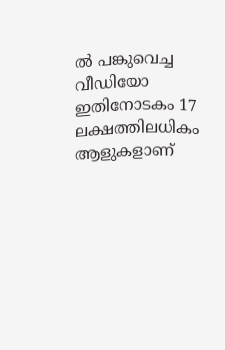ൽ പങ്കുവെച്ച വീഡിയോ ഇതിനോടകം 17 ലക്ഷത്തിലധികം ആളുകളാണ്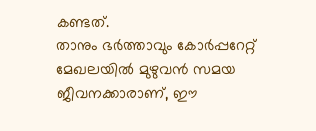കണ്ടത്.
താനും ഭർത്താവും കോർപ്പറേറ്റ് മേഖലയിൽ മുഴുവൻ സമയ ജീവനക്കാരാണ്, ഈ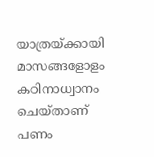യാത്രയ്ക്കായി മാസങ്ങളോളം കഠിനാധ്വാനം ചെയ്താണ് പണം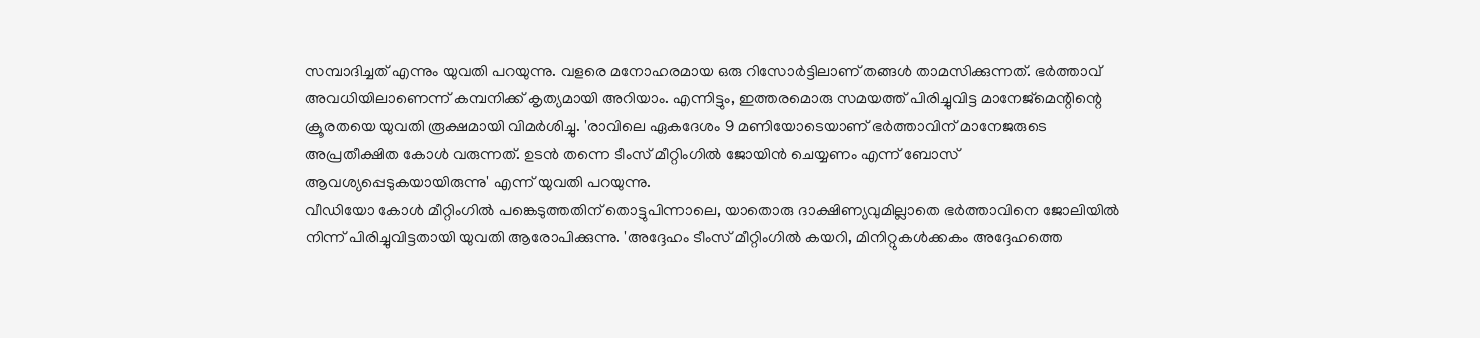സമ്പാദിച്ചത് എന്നും യുവതി പറയുന്നു. വളരെ മനോഹരമായ ഒരു റിസോർട്ടിലാണ് തങ്ങൾ താമസിക്കുന്നത്. ഭർത്താവ് അവധിയിലാണെന്ന് കമ്പനിക്ക് കൃത്യമായി അറിയാം. എന്നിട്ടും, ഇത്തരമൊരു സമയത്ത് പിരിച്ചുവിട്ട മാനേജ്മെന്റിന്റെ ക്രൂരതയെ യുവതി രൂക്ഷമായി വിമർശിച്ചു. 'രാവിലെ ഏകദേശം 9 മണിയോടെയാണ് ഭർത്താവിന് മാനേജരുടെ അപ്രതീക്ഷിത കോൾ വരുന്നത്. ഉടൻ തന്നെ ടീംസ് മീറ്റിംഗിൽ ജോയിൻ ചെയ്യണം എന്ന് ബോസ് ആവശ്യപ്പെടുകയായിരുന്നു' എന്ന് യുവതി പറയുന്നു.
വീഡിയോ കോൾ മീറ്റിംഗിൽ പങ്കെടുത്തതിന് തൊട്ടുപിന്നാലെ, യാതൊരു ദാക്ഷിണ്യവുമില്ലാതെ ഭർത്താവിനെ ജോലിയിൽ നിന്ന് പിരിച്ചുവിട്ടതായി യുവതി ആരോപിക്കുന്നു. 'അദ്ദേഹം ടീംസ് മീറ്റിംഗിൽ കയറി, മിനിറ്റുകൾക്കകം അദ്ദേഹത്തെ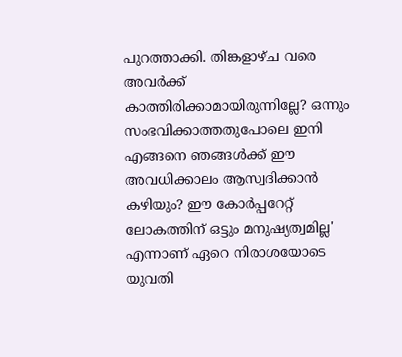പുറത്താക്കി. തിങ്കളാഴ്ച വരെ അവർക്ക് കാത്തിരിക്കാമായിരുന്നില്ലേ? ഒന്നും സംഭവിക്കാത്തതുപോലെ ഇനി എങ്ങനെ ഞങ്ങൾക്ക് ഈ അവധിക്കാലം ആസ്വദിക്കാൻ കഴിയും? ഈ കോർപ്പറേറ്റ് ലോകത്തിന് ഒട്ടും മനുഷ്യത്വമില്ല' എന്നാണ് ഏറെ നിരാശയോടെ യുവതി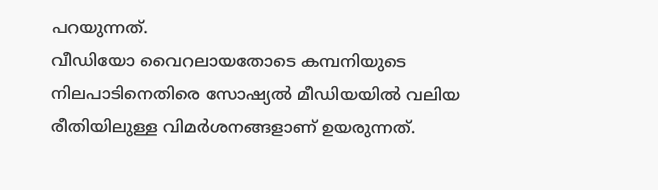പറയുന്നത്.
വീഡിയോ വൈറലായതോടെ കമ്പനിയുടെ നിലപാടിനെതിരെ സോഷ്യൽ മീഡിയയിൽ വലിയ രീതിയിലുള്ള വിമർശനങ്ങളാണ് ഉയരുന്നത്.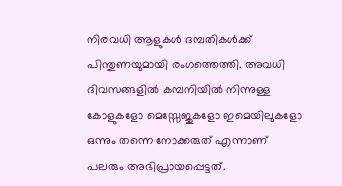നിരവധി ആളുകൾ ദമ്പതികൾക്ക് പിന്തുണയുമായി രംഗത്തെത്തി. അവധി ദിവസങ്ങളിൽ കമ്പനിയിൽ നിന്നുള്ള കോളുകളോ മെസ്സേജുകളോ ഇമെയിലുകളോ ഒന്നും തന്നെ നോക്കരുത് എന്നാണ് പലരും അഭിപ്രായപ്പെട്ടത്.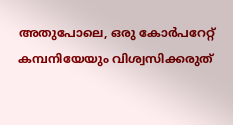അതുപോലെ, ഒരു കോർപറേറ്റ് കമ്പനിയേയും വിശ്വസിക്കരുത്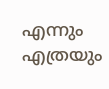എന്നും എത്രയും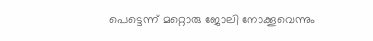പെട്ടെന്ന് മറ്റൊരു ജോലി നോക്കൂവെന്നും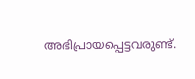അഭിപ്രായപ്പെട്ടവരുണ്ട്.